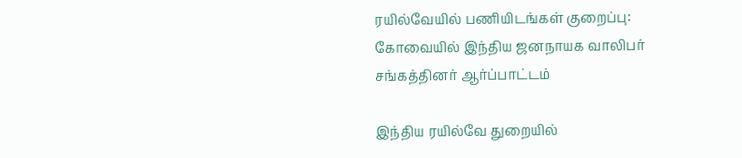ரயில்வேயில் பணியிடங்கள் குறைப்பு: கோவையில் இந்திய ஜனநாயக வாலிபர் சங்கத்தினர் ஆர்ப்பாட்டம்

இந்திய ரயில்வே துறையில்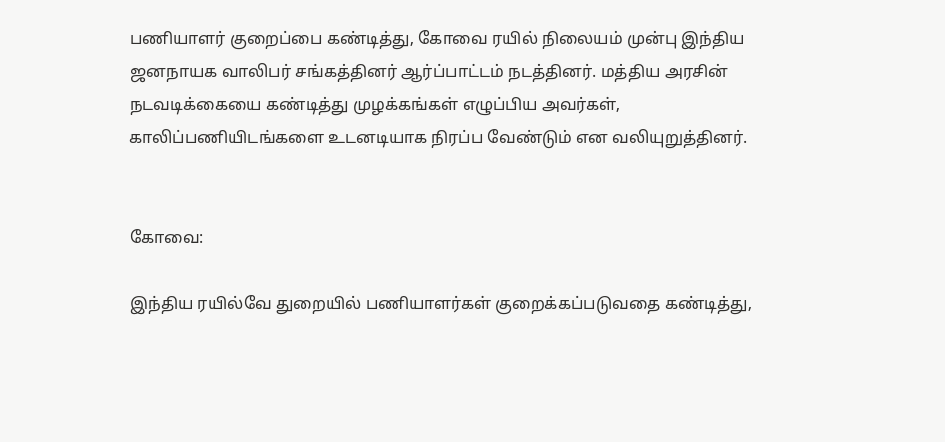பணியாளர் குறைப்பை கண்டித்து, கோவை ரயில் நிலையம் முன்பு இந்திய ஜனநாயக வாலிபர் சங்கத்தினர் ஆர்ப்பாட்டம் நடத்தினர். மத்திய அரசின் நடவடிக்கையை கண்டித்து முழக்கங்கள் எழுப்பிய அவர்கள், காலிப்பணியிடங்களை உடனடியாக நிரப்ப வேண்டும் என வலியுறுத்தினர்.


கோவை:

இந்திய ரயில்வே துறையில் பணியாளர்கள் குறைக்கப்படுவதை கண்டித்து,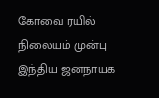கோவை ரயில் நிலையம் முன்பு இந்திய ஜனநாயக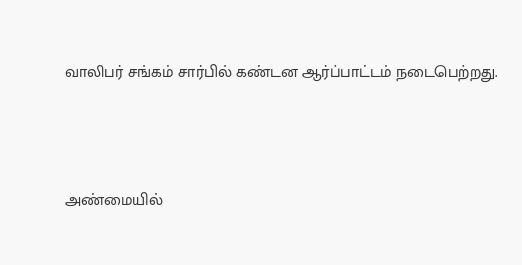வாலிபர் சங்கம் சார்பில் கண்டன ஆர்ப்பாட்டம் நடைபெற்றது.



அண்மையில்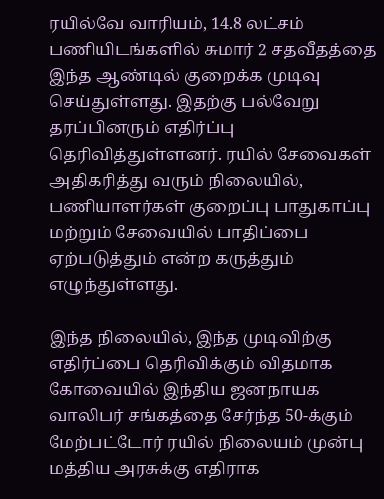ரயில்வே வாரியம், 14.8 லட்சம் பணியிடங்களில் சுமார் 2 சதவீதத்தை இந்த ஆண்டில் குறைக்க முடிவு செய்துள்ளது. இதற்கு பல்வேறு தரப்பினரும் எதிர்ப்பு தெரிவித்துள்ளனர். ரயில் சேவைகள் அதிகரித்து வரும் நிலையில், பணியாளர்கள் குறைப்பு பாதுகாப்பு மற்றும் சேவையில் பாதிப்பை ஏற்படுத்தும் என்ற கருத்தும் எழுந்துள்ளது.

இந்த நிலையில், இந்த முடிவிற்கு எதிர்ப்பை தெரிவிக்கும் விதமாக கோவையில் இந்திய ஜனநாயக வாலிபர் சங்கத்தை சேர்ந்த 50-க்கும் மேற்பட்டோர் ரயில் நிலையம் முன்பு மத்திய அரசுக்கு எதிராக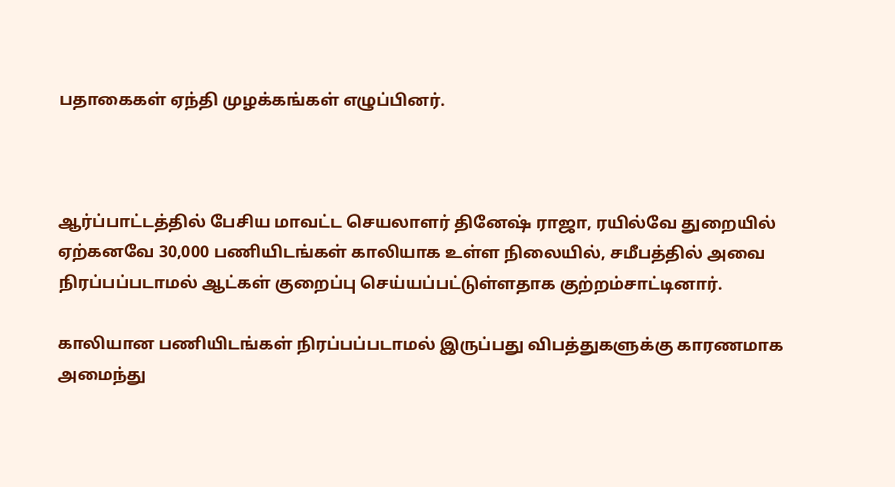பதாகைகள் ஏந்தி முழக்கங்கள் எழுப்பினர்.



ஆர்ப்பாட்டத்தில் பேசிய மாவட்ட செயலாளர் தினேஷ் ராஜா, ரயில்வே துறையில் ஏற்கனவே 30,000 பணியிடங்கள் காலியாக உள்ள நிலையில், சமீபத்தில் அவை நிரப்பப்படாமல் ஆட்கள் குறைப்பு செய்யப்பட்டுள்ளதாக குற்றம்சாட்டினார்.

காலியான பணியிடங்கள் நிரப்பப்படாமல் இருப்பது விபத்துகளுக்கு காரணமாக அமைந்து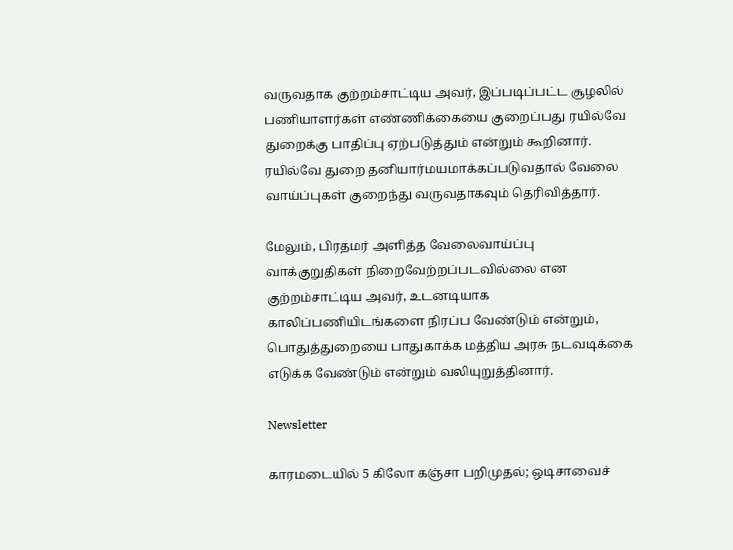வருவதாக குற்றம்சாட்டிய அவர், இப்படிப்பட்ட சூழலில் பணியாளர்கள் எண்ணிக்கையை குறைப்பது ரயில்வே துறைக்கு பாதிப்பு ஏற்படுத்தும் என்றும் கூறினார். ரயில்வே துறை தனியார்மயமாக்கப்படுவதால் வேலை வாய்ப்புகள் குறைந்து வருவதாகவும் தெரிவித்தார்.

மேலும், பிரதமர் அளித்த வேலைவாய்ப்பு வாக்குறுதிகள் நிறைவேற்றப்படவில்லை என குற்றம்சாட்டிய அவர், உடனடியாக காலிப்பணியிடங்களை நிரப்ப வேண்டும் என்றும், பொதுத்துறையை பாதுகாக்க மத்திய அரசு நடவடிக்கை எடுக்க வேண்டும் என்றும் வலியுறுத்தினார்.

Newsletter

காரமடையில் 5 கிலோ கஞ்சா பறிமுதல்; ஒடிசாவைச்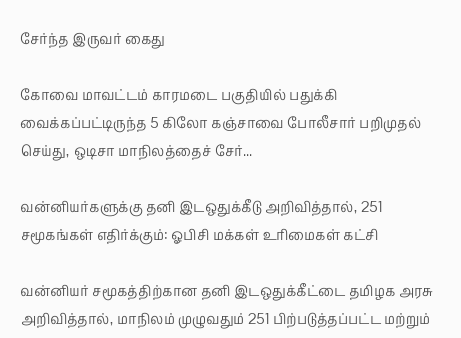சேர்ந்த இருவர் கைது

கோவை மாவட்டம் காரமடை பகுதியில் பதுக்கி வைக்கப்பட்டிருந்த 5 கிலோ கஞ்சாவை போலீசார் பறிமுதல் செய்து, ஒடிசா மாநிலத்தைச் சேர்...

வன்னியர்களுக்கு தனி இடஒதுக்கீடு அறிவித்தால், 251 சமூகங்கள் எதிர்க்கும்: ஓபிசி மக்கள் உரிமைகள் கட்சி

வன்னியர் சமூகத்திற்கான தனி இடஒதுக்கீட்டை தமிழக அரசு அறிவித்தால், மாநிலம் முழுவதும் 251 பிற்படுத்தப்பட்ட மற்றும்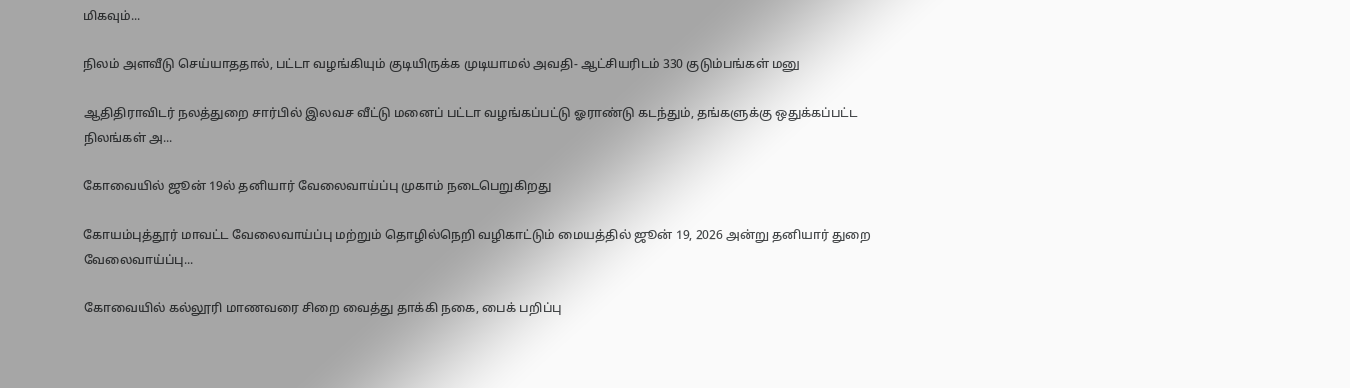மிகவும்...

நிலம் அளவீடு செய்யாததால், பட்டா வழங்கியும் குடியிருக்க முடியாமல் அவதி- ஆட்சியரிடம் 330 குடும்பங்கள் மனு

ஆதிதிராவிடர் நலத்துறை சார்பில் இலவச வீட்டு மனைப் பட்டா வழங்கப்பட்டு ஓராண்டு கடந்தும், தங்களுக்கு ஒதுக்கப்பட்ட நிலங்கள் அ...

கோவையில் ஜூன் 19ல் தனியார் வேலைவாய்ப்பு முகாம் நடைபெறுகிறது

கோயம்புத்தூர் மாவட்ட வேலைவாய்ப்பு மற்றும் தொழில்நெறி வழிகாட்டும் மையத்தில் ஜூன் 19, 2026 அன்று தனியார் துறை வேலைவாய்ப்பு...

கோவையில் கல்லூரி மாணவரை சிறை வைத்து தாக்கி நகை, பைக் பறிப்பு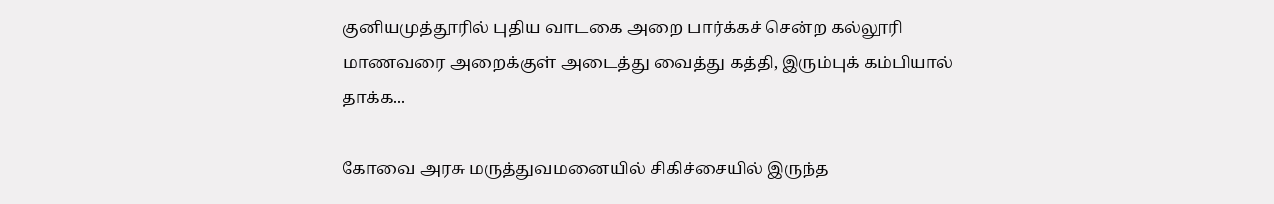குனியமுத்தூரில் புதிய வாடகை அறை பார்க்கச் சென்ற கல்லூரி மாணவரை அறைக்குள் அடைத்து வைத்து கத்தி, இரும்புக் கம்பியால் தாக்க...

கோவை அரசு மருத்துவமனையில் சிகிச்சையில் இருந்த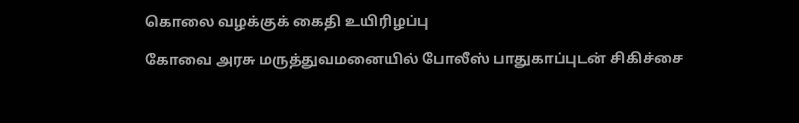கொலை வழக்குக் கைதி உயிரிழப்பு

கோவை அரசு மருத்துவமனையில் போலீஸ் பாதுகாப்புடன் சிகிச்சை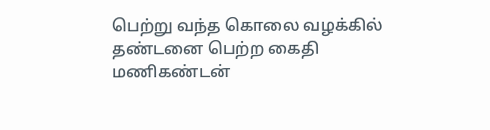பெற்று வந்த கொலை வழக்கில் தண்டனை பெற்ற கைதி மணிகண்டன்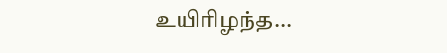உயிரிழந்த...